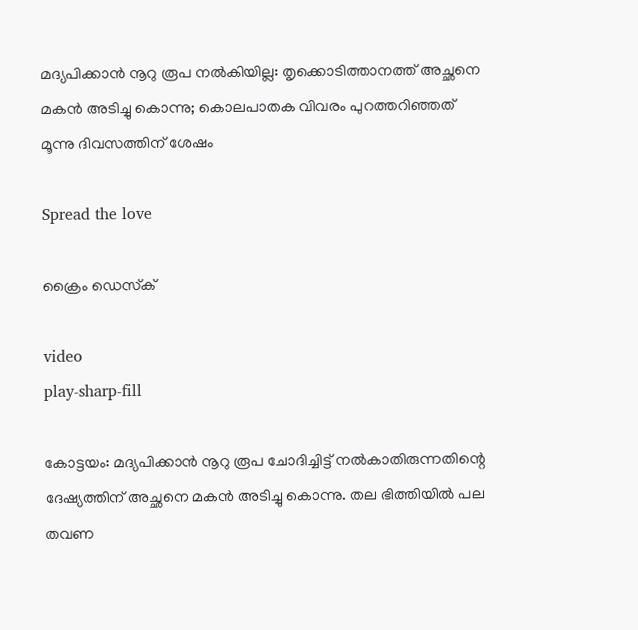മദ്യപിക്കാൻ നൂറു രൂപ നൽകിയില്ല: തൃക്കൊടിത്താനത്ത് അച്ഛനെ മകൻ അടിച്ചു കൊന്നു; കൊലപാതക വിവരം പുറത്തറിഞ്ഞത് മൂന്നു ദിവസത്തിന് ശേഷം

Spread the love

ക്രൈം ഡെസ്‌ക്

video
play-sharp-fill

കോട്ടയം: മദ്യപിക്കാൻ നൂറു രൂപ ചോദിച്ചിട്ട് നൽകാതിരുന്നതിന്റെ ദേഷ്യത്തിന് അച്ഛനെ മകൻ അടിച്ചു കൊന്നു. തല ഭിത്തിയിൽ പല തവണ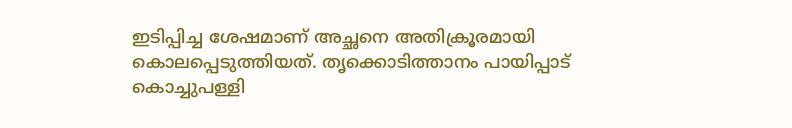ഇടിപ്പിച്ച ശേഷമാണ് അച്ഛനെ അതിക്രൂരമായി കൊലപ്പെടുത്തിയത്. തൃക്കൊടിത്താനം പായിപ്പാട് കൊച്ചുപള്ളി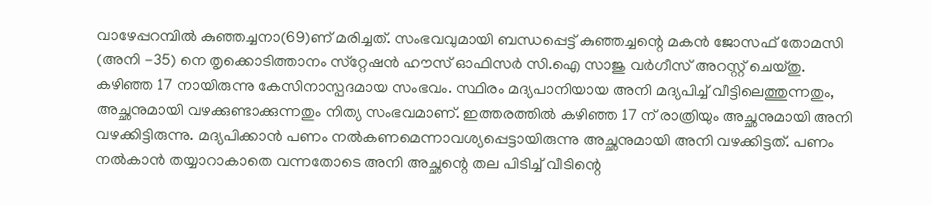വാഴേപ്പറമ്പിൽ കുഞ്ഞച്ചനാ(69)ണ് മരിച്ചത്. സംഭവവുമായി ബന്ധപ്പെട്ട് കുഞ്ഞച്ചന്റെ മകൻ ജോസഫ് തോമസി (അനി -35) നെ തൃക്കൊടിത്താനം സ്‌റ്റേഷൻ ഹൗസ് ഓഫിസർ സി.ഐ സാജു വർഗീസ് അറസ്റ്റ് ചെയ്തു.
കഴിഞ്ഞ 17 നായിരുന്നു കേസിനാസ്പദമായ സംഭവം. സ്ഥിരം മദ്യപാനിയായ അനി മദ്യപിച്ച് വീട്ടിലെത്തുന്നതും, അച്ഛനുമായി വഴക്കുണ്ടാക്കുന്നതും നിത്യ സംഭവമാണ്. ഇത്തരത്തിൽ കഴിഞ്ഞ 17 ന് രാത്രിയും അച്ഛനുമായി അനി വഴക്കിട്ടിരുന്നു. മദ്യപിക്കാൻ പണം നൽകണമെന്നാവശ്യപ്പെട്ടായിരുന്നു അച്ഛനുമായി അനി വഴക്കിട്ടത്. പണം നൽകാൻ തയ്യാറാകാതെ വന്നതോടെ അനി അച്ഛന്റെ തല പിടിച്ച് വീടിന്റെ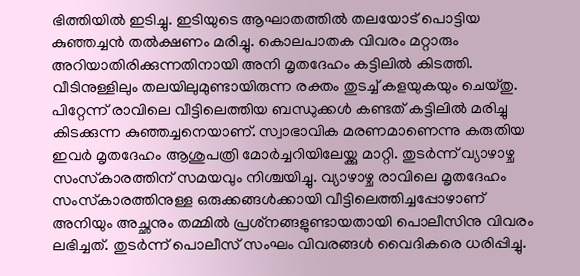ഭിത്തിയിൽ ഇടിച്ചു. ഇടിയുടെ ആഘാതത്തിൽ തലയോട് പൊട്ടിയ കുഞ്ഞച്ചൻ തൽക്ഷണം മരിച്ചു. കൊലപാതക വിവരം മറ്റാരും അറിയാതിരിക്കുന്നതിനായി അനി മൃതദേഹം കട്ടിലിൽ കിടത്തി. വീടിനുള്ളിലും തലയിലുമുണ്ടായിരുന്ന രക്തം തുടച്ച് കളയുകയും ചെയ്തു. പിറ്റേന്ന് രാവിലെ വീട്ടിലെത്തിയ ബന്ധുക്കൾ കണ്ടത് കട്ടിലിൽ മരിച്ചു കിടക്കുന്ന കുഞ്ഞച്ചനെയാണ്. സ്വാഭാവിക മരണമാണെന്നു കരുതിയ ഇവർ മൃതദേഹം ആശുപത്രി മോർച്ചറിയിലേയ്ക്കു മാറ്റി. തുടർന്ന് വ്യാഴാഴ്ച സംസ്‌കാരത്തിന് സമയവും നിശ്ചയിച്ചു. വ്യാഴാഴ്ച രാവിലെ മൃതദേഹം സംസ്‌കാരത്തിനുള്ള ഒരുക്കങ്ങൾക്കായി വീട്ടിലെത്തിച്ചപ്പോഴാണ് അനിയും അച്ഛനും തമ്മിൽ പ്രശ്‌നങ്ങളുണ്ടായതായി പൊലീസിനു വിവരം ലഭിച്ചത്. തുടർന്ന് പൊലീസ് സംഘം വിവരങ്ങൾ വൈദികരെ ധരിപ്പിച്ചു.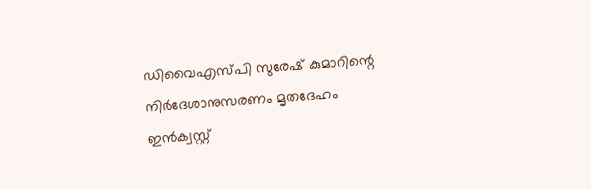ഡിവൈഎസ്പി സുരേഷ് കുമാറിന്റെ നിർദേശാനുസരണം മൃതദേഹം ഇൻക്വസ്റ്റ്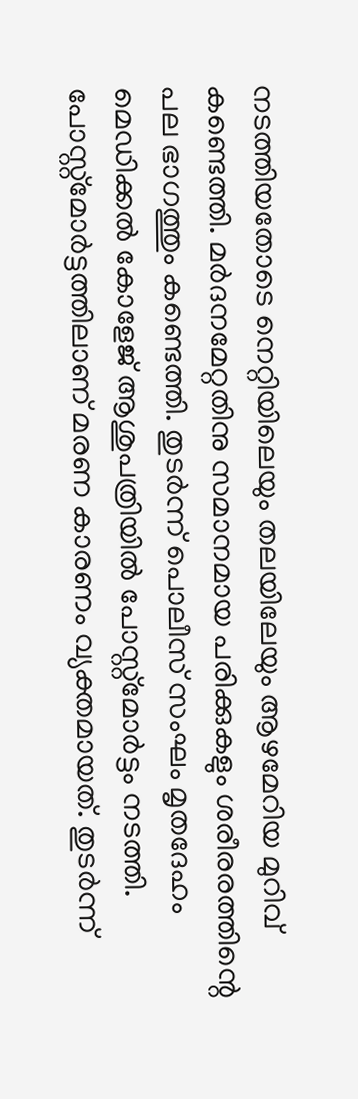നടത്തിയതോടെ നെറ്റിയിലെയും തലയിലേയും ആഴമേറിയ മുറിവ് കണ്ടെത്തി. മർദനമേറ്റതിനു സമാനമായ പരിക്കുകളും ശരീരരത്തിന്റെ പല ഭാഗത്തും കണ്ടെത്തി. തുടർന്ന് പൊലീസ് സംഘം മൃതദേഹം മെഡിക്കൽ കോളേജ് ആശുപത്രിയിൽ പോസ്റ്റ്‌മോർട്ടം നടത്തി. പോസ്റ്റ്‌മോർട്ടത്തിലാണ് മരണ കാരണം വ്യക്തമായത്. തുടർന്ന്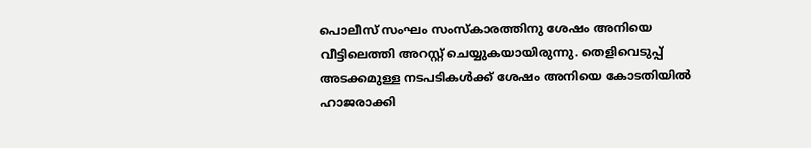പൊലീസ് സംഘം സംസ്‌കാരത്തിനു ശേഷം അനിയെ വീട്ടിലെത്തി അറസ്റ്റ് ചെയ്യുകയായിരുന്നു. തെളിവെടുപ്പ് അടക്കമുള്ള നടപടികൾക്ക് ശേഷം അനിയെ കോടതിയിൽ ഹാജരാക്കി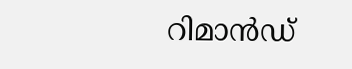റിമാൻഡ്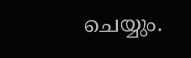ചെയ്യും.